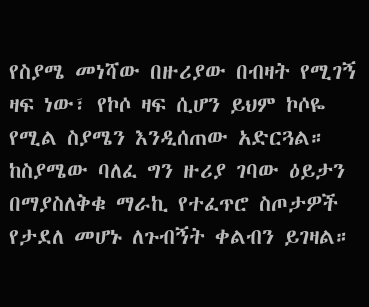የስያሜ መነሻው በዙሪያው በብዛት የሚገኝ ዛፍ ነው፣ የኮሶ ዛፍ ሲሆን ይህም ኮሶዬ የሚል ስያሜን እንዲሰጠው አድርጓል። ከስያሜው ባለፈ ግን ዙሪያ ገባው ዕይታን በማያስለቅቁ ማራኪ የተፈጥሮ ስጦታዎች የታደለ መሆኑ ለጉብኝት ቀልብን ይገዛል።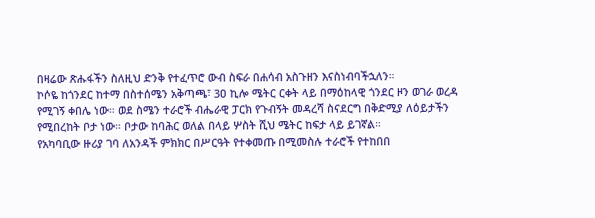በዛሬው ጽሑፋችን ስለዚህ ድንቅ የተፈጥሮ ውብ ስፍራ በሐሳብ አስጉዘን እናስነብባችኋለን።
ኮሶዬ ከጎንደር ከተማ በስተሰሜን አቅጣጫ፣ 3ዐ ኪሎ ሜትር ርቀት ላይ በማዕከላዊ ጎንደር ዞን ወገራ ወረዳ የሚገኝ ቀበሌ ነው። ወደ ስሜን ተራሮች ብሔራዊ ፓርክ የጉብኝት መዳረሻ ስናደርግ በቅድሚያ ለዕይታችን የሚበረከት ቦታ ነው። ቦታው ከባሕር ወለል በላይ ሦስት ሺህ ሜትር ከፍታ ላይ ይገኛል።
የአካባቢው ዙሪያ ገባ ለአንዳች ምክክር በሥርዓት የተቀመጡ በሚመስሉ ተራሮች የተከበበ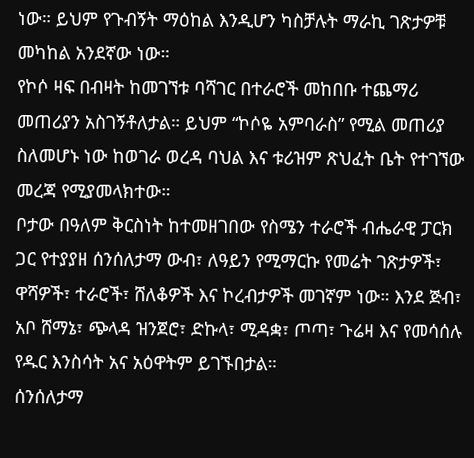ነው። ይህም የጉብኝት ማዕከል እንዲሆን ካስቻሉት ማራኪ ገጽታዎቹ መካከል አንደኛው ነው።
የኮሶ ዛፍ በብዛት ከመገኘቱ ባሻገር በተራሮች መከበቡ ተጨማሪ መጠሪያን አስገኝቶለታል። ይህም “ኮሶዬ አምባራስ” የሚል መጠሪያ ስለመሆኑ ነው ከወገራ ወረዳ ባህል እና ቱሪዝም ጽህፈት ቤት የተገኘው መረጃ የሚያመላክተው።
ቦታው በዓለም ቅርስነት ከተመዘገበው የስሜን ተራሮች ብሔራዊ ፓርክ ጋር የተያያዘ ሰንሰለታማ ውብ፣ ለዓይን የሚማርኩ የመሬት ገጽታዎች፣ ዋሻዎች፣ ተራሮች፣ ሸለቆዎች እና ኮረብታዎች መገኛም ነው። እንደ ጅብ፣ አቦ ሸማኔ፣ ጭላዳ ዝንጀሮ፣ ድኩላ፣ ሚዳቋ፣ ጦጣ፣ ጉሬዛ እና የመሳሰሉ የዱር እንስሳት አና አዕዋትም ይገኙበታል።
ሰንሰለታማ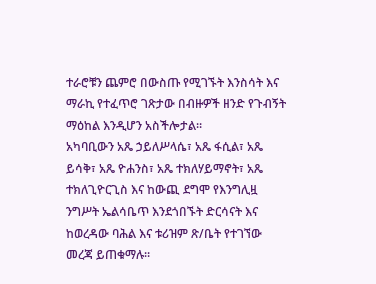ተራሮቹን ጨምሮ በውስጡ የሚገኙት እንስሳት እና ማራኪ የተፈጥሮ ገጽታው በብዙዎች ዘንድ የጉብኝት ማዕከል እንዲሆን አስችሎታል።
አካባቢውን አጼ ኃይለሥላሴ፣ አጼ ፋሲል፣ አጼ ይሳቅ፣ አጼ ዮሐንስ፣ አጼ ተክለሃይማኖት፣ አጼ ተክለጊዮርጊስ እና ከውጪ ደግሞ የእንግሊዟ ንግሥት ኤልሳቤጥ እንደጎበኙት ድርሳናት እና ከወረዳው ባሕል እና ቱሪዝም ጽ/ቤት የተገኘው መረጃ ይጠቁማሉ።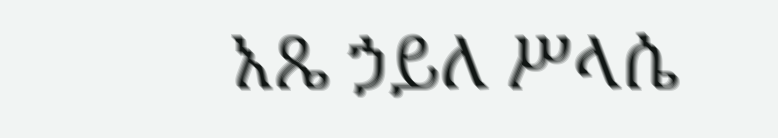አጼ ኃይለ ሥላሴ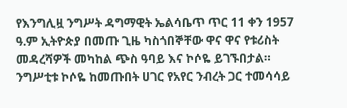የእንግሊዟ ንግሥት ዳግማዊት ኤልሳቤጥ ጥር 11 ቀን 1957 ዓ.ም ኢትዮጵያ በመጡ ጊዜ ካስጎበኞቸው ዋና ዋና የቱሪስት መዳረሻዎች መካከል ጭስ ዓባይ እና ኮሶዬ ይገኙበታል።
ንግሥቲቱ ኮሶዬ ከመጡበት ሀገር የአየር ንብረት ጋር ተመሳሳይ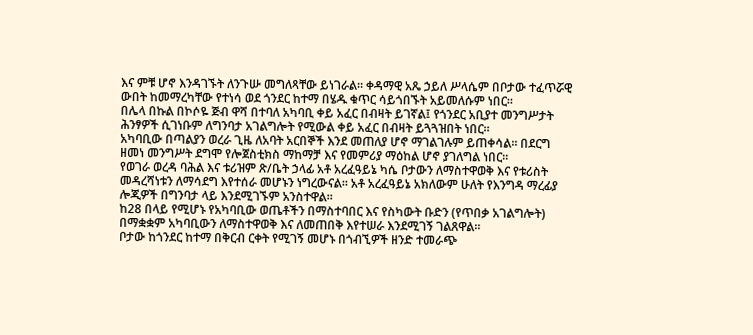እና ምቹ ሆኖ እንዳገኙት ለንጉሡ መግለጻቸው ይነገራል። ቀዳማዊ አጼ ኃይለ ሥላሴም በቦታው ተፈጥሯዊ ውበት ከመማረካቸው የተነሳ ወደ ጎንደር ከተማ በሄዱ ቁጥር ሳይጎበኙት አይመለሱም ነበር።
በሌላ በኩል በኮሶዬ ጅብ ዋሻ በተባለ አካባቢ ቀይ አፈር በብዛት ይገኛል፤ የጎንደር አቢያተ መንግሥታት ሕንፃዎች ሲገነቡም ለግንባታ አገልግሎት የሚውል ቀይ አፈር በብዛት ይጓጓዝበት ነበር።
አካባቢው በጣልያን ወረራ ጊዜ ለአባት አርበኞች እንደ መጠለያ ሆኖ ማገልገሉም ይጠቀሳል። በደርግ ዘመነ መንግሥት ደግሞ የሎጀስቲክስ ማከማቻ እና የመምሪያ ማዕከል ሆኖ ያገለግል ነበር።
የወገራ ወረዳ ባሕል እና ቱሪዝም ጽ/ቤት ኃላፊ አቶ አረፈዓይኔ ካሴ ቦታውን ለማስተዋወቅ እና የቱሪስት መዳረሻነቱን ለማሳደግ እየተሰራ መሆኑን ነግረውናል። አቶ አረፈዓይኔ አክለውም ሁለት የእንግዳ ማረፊያ ሎጂዎች በግንባታ ላይ እንደሚገኙም አንስተዋል።
ከ28 በላይ የሚሆኑ የአካባቢው ወጤቶችን በማስተባበር እና የስካውት ቡድን (የጥበቃ አገልግሎት) በማቋቋም አካባቢውን ለማስተዋወቅ እና ለመጠበቅ እየተሠራ እንደሚገኝ ገልጸዋል።
ቦታው ከጎንደር ከተማ በቅርብ ርቀት የሚገኝ መሆኑ በጎብኚዎች ዘንድ ተመራጭ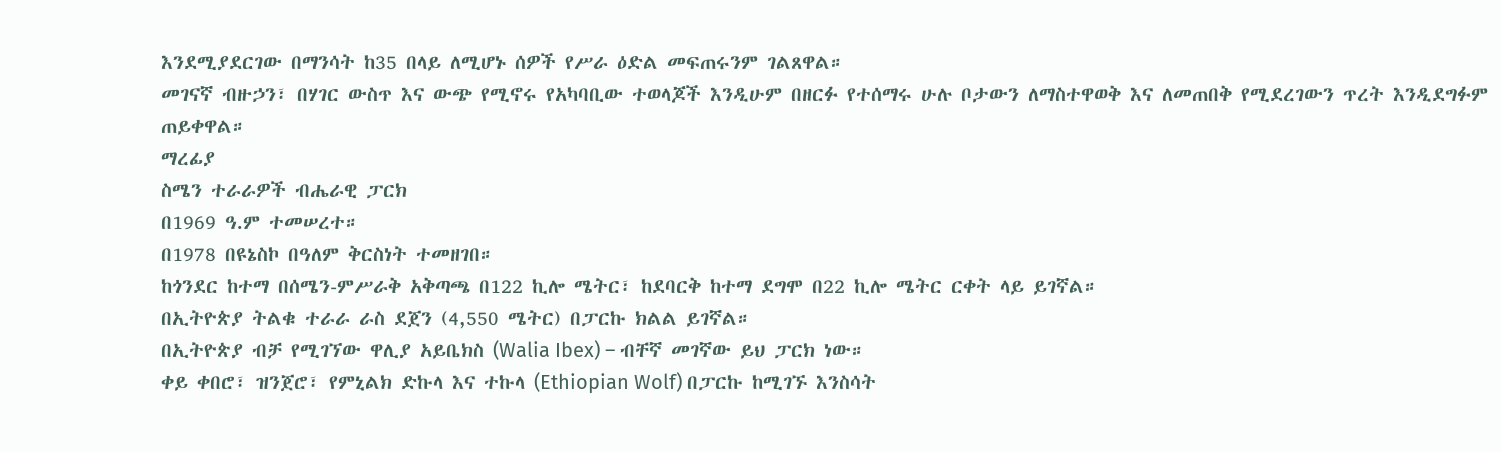እንደሚያደርገው በማንሳት ከ35 በላይ ለሚሆኑ ሰዎች የሥራ ዕድል መፍጠሩንም ገልጸዋል።
መገናኛ ብዙኃን፣ በሃገር ውስጥ እና ውጭ የሚኖሩ የአካባቢው ተወላጆች እንዲሁም በዘርፉ የተሰማሩ ሁሉ ቦታውን ለማስተዋወቅ እና ለመጠበቅ የሚደረገውን ጥረት እንዲደግፉም ጠይቀዋል።
ማረፊያ
ስሜን ተራራዎች ብሔራዊ ፓርክ
በ1969 ዓ.ም ተመሠረተ።
በ1978 በዩኔስኮ በዓለም ቅርስነት ተመዘገበ።
ከጎንደር ከተማ በሰሜን-ምሥራቅ አቅጣጫ በ122 ኪሎ ሜትር፣ ከደባርቅ ከተማ ደግሞ በ22 ኪሎ ሜትር ርቀት ላይ ይገኛል።
በኢትዮጵያ ትልቁ ተራራ ራስ ደጀን (4,550 ሜትር) በፓርኩ ክልል ይገኛል።
በኢትዮጵያ ብቻ የሚገኘው ዋሊያ አይቤክስ (Walia Ibex) – ብቸኛ መገኛው ይህ ፓርክ ነው።
ቀይ ቀበሮ፣ ዝንጀሮ፣ የምኒልክ ድኩላ እና ተኩላ (Ethiopian Wolf) በፓርኩ ከሚገኙ እንስሳት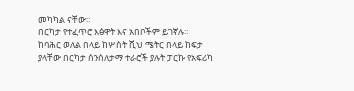መካካል ናቸው።
በርካታ የተፈጥሮ እፅዋት እና አበቦችም ይገኛሉ።
ከባሕር ወለል በላይ ከሦስት ሺህ ሜትር በላይ ከፍታ ያላቸው በርካታ ሰንሰለታማ ተራሮች ያሉት ፓርኩ የአፍሪካ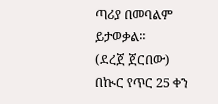ጣሪያ በመባልም ይታወቃል።
(ደረጀ ጀርበው)
በኲር የጥር 25 ቀን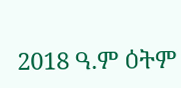2018 ዓ.ም ዕትም